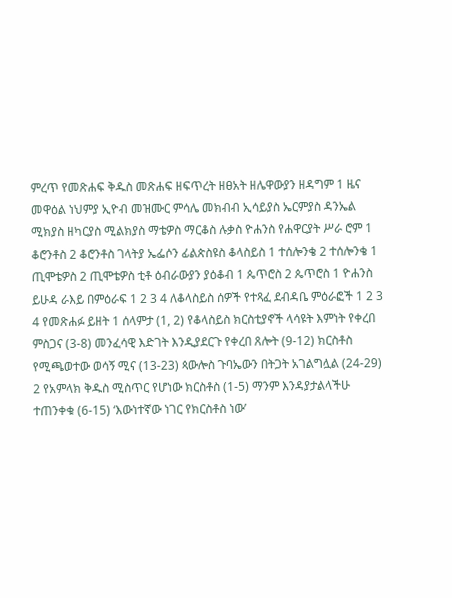ምረጥ የመጽሐፍ ቅዱስ መጽሐፍ ዘፍጥረት ዘፀአት ዘሌዋውያን ዘዳግም 1 ዜና መዋዕል ነህምያ ኢዮብ መዝሙር ምሳሌ መክብብ ኢሳይያስ ኤርምያስ ዳንኤል ሚክያስ ዘካርያስ ሚልክያስ ማቴዎስ ማርቆስ ሉቃስ ዮሐንስ የሐዋርያት ሥራ ሮም 1 ቆሮንቶስ 2 ቆሮንቶስ ገላትያ ኤፌሶን ፊልጵስዩስ ቆላስይስ 1 ተሰሎንቄ 2 ተሰሎንቄ 1 ጢሞቴዎስ 2 ጢሞቴዎስ ቲቶ ዕብራውያን ያዕቆብ 1 ጴጥሮስ 2 ጴጥሮስ 1 ዮሐንስ ይሁዳ ራእይ በምዕራፍ 1 2 3 4 ለቆላስይስ ሰዎች የተጻፈ ደብዳቤ ምዕራፎች 1 2 3 4 የመጽሐፉ ይዘት 1 ሰላምታ (1, 2) የቆላስይስ ክርስቲያኖች ላሳዩት እምነት የቀረበ ምስጋና (3-8) መንፈሳዊ እድገት እንዲያደርጉ የቀረበ ጸሎት (9-12) ክርስቶስ የሚጫወተው ወሳኝ ሚና (13-23) ጳውሎስ ጉባኤውን በትጋት አገልግሏል (24-29) 2 የአምላክ ቅዱስ ሚስጥር የሆነው ክርስቶስ (1-5) ማንም እንዳያታልላችሁ ተጠንቀቁ (6-15) ‘እውነተኛው ነገር የክርስቶስ ነው’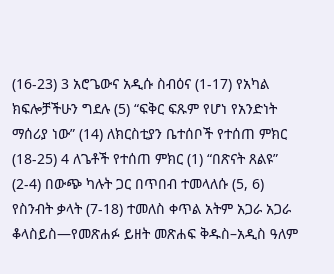(16-23) 3 አሮጌውና አዲሱ ስብዕና (1-17) የአካል ክፍሎቻችሁን ግደሉ (5) “ፍቅር ፍጹም የሆነ የአንድነት ማሰሪያ ነው” (14) ለክርስቲያን ቤተሰቦች የተሰጠ ምክር (18-25) 4 ለጌቶች የተሰጠ ምክር (1) “በጽናት ጸልዩ” (2-4) በውጭ ካሉት ጋር በጥበብ ተመላለሱ (5, 6) የስንብት ቃላት (7-18) ተመለስ ቀጥል አትም አጋራ አጋራ ቆላስይስ—የመጽሐፉ ይዘት መጽሐፍ ቅዱስ–አዲስ ዓለም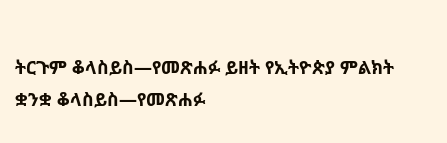ትርጉም ቆላስይስ—የመጽሐፉ ይዘት የኢትዮጵያ ምልክት ቋንቋ ቆላስይስ—የመጽሐፉ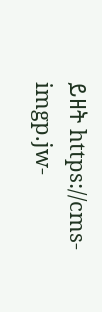ይዘት https://cms-imgp.jw-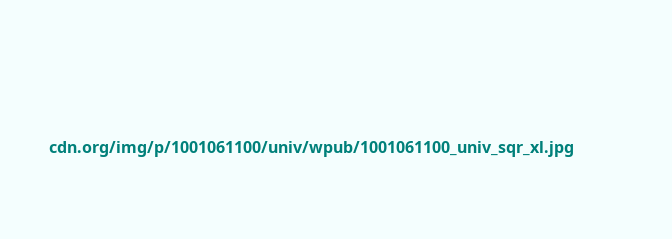cdn.org/img/p/1001061100/univ/wpub/1001061100_univ_sqr_xl.jpg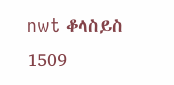nwt ቆላስይስ 1509